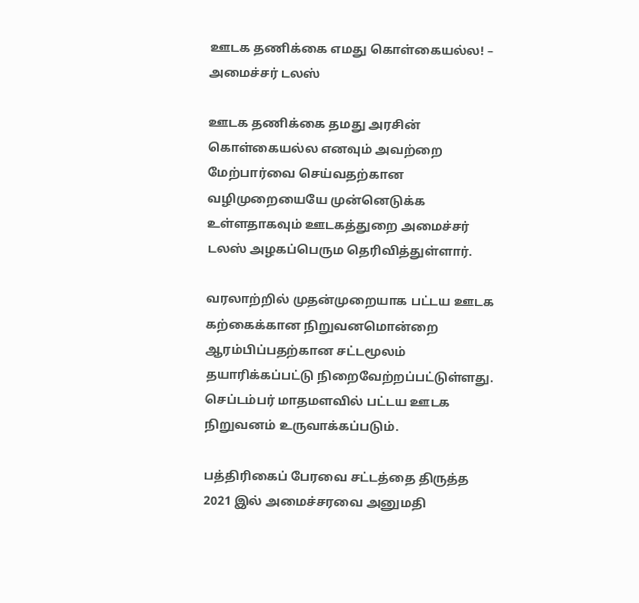ஊடக தணிக்கை எமது கொள்கையல்ல! – அமைச்சர் டலஸ்

ஊடக தணிக்கை தமது அரசின் கொள்கையல்ல எனவும் அவற்றை மேற்பார்வை செய்வதற்கான வழிமுறையையே முன்னெடுக்க உள்ளதாகவும் ஊடகத்துறை அமைச்சர் டலஸ் அழகப்பெரும தெரிவித்துள்ளார்.

வரலாற்றில் முதன்முறையாக பட்டய ஊடக கற்கைக்கான நிறுவனமொன்றை ஆரம்பிப்பதற்கான சட்டமூலம் தயாரிக்கப்பட்டு நிறைவேற்றப்பட்டுள்ளது. செப்டம்பர் மாதமளவில் பட்டய ஊடக நிறுவனம் உருவாக்கப்படும்.

பத்திரிகைப் பேரவை சட்டத்தை திருத்த 2021 இல் அமைச்சரவை அனுமதி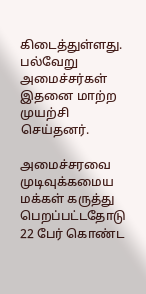கிடைத்துள்ளது. பல்வேறு அமைச்சர்கள் இதனை மாற்ற முயற்சி செய்தனர்.

அமைச்சரவை முடிவுக்கமைய மக்கள் கருத்து பெறப்பட்டதோடு 22 பேர் கொண்ட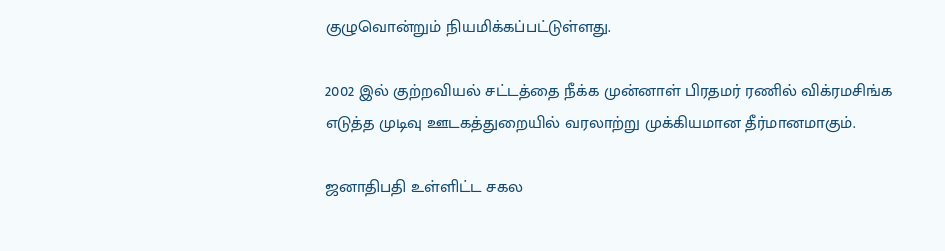குழுவொன்றும் நியமிக்கப்பட்டுள்ளது.

2002 இல் குற்றவியல் சட்டத்தை நீக்க முன்னாள் பிரதமர் ரணில் விக்ரமசிங்க எடுத்த முடிவு ஊடகத்துறையில் வரலாற்று முக்கியமான தீர்மானமாகும்.

ஜனாதிபதி உள்ளிட்ட சகல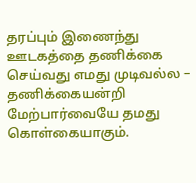தரப்பும் இணைந்து ஊடகத்தை தணிக்கை செய்வது எமது முடிவல்ல – தணிக்கையன்றி மேற்பார்வையே தமது கொள்கையாகும்.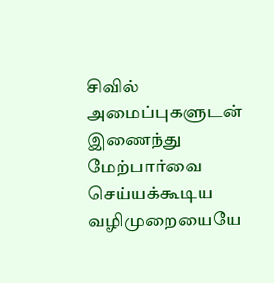சிவில் அமைப்புகளுடன் இணைந்து மேற்பார்வை செய்யக்கூடிய வழிமுறையையே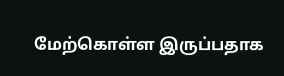மேற்கொள்ள இருப்பதாக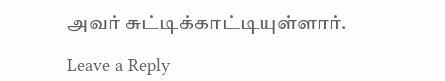அவர் சுட்டிக்காட்டியுள்ளார்.

Leave a Reply